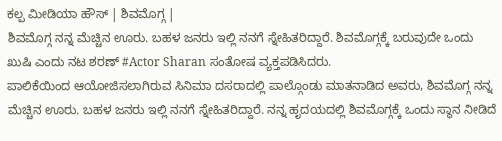ಕಲ್ಪ ಮೀಡಿಯಾ ಹೌಸ್ | ಶಿವಮೊಗ್ಗ |
ಶಿವಮೊಗ್ಗ ನನ್ನ ಮೆಚ್ಚಿನ ಊರು. ಬಹಳ ಜನರು ಇಲ್ಲಿ ನನಗೆ ಸ್ನೇಹಿತರಿದ್ದಾರೆ. ಶಿವಮೊಗ್ಗಕ್ಕೆ ಬರುವುದೇ ಒಂದು ಖುಷಿ ಎಂದು ನಟ ಶರಣ್ #Actor Sharan ಸಂತೋಷ ವ್ಯಕ್ತಪಡಿಸಿದರು.
ಪಾಲಿಕೆಯಿಂದ ಆಯೋಜಿಸಲಾಗಿರುವ ಸಿನಿಮಾ ದಸರಾದಲ್ಲಿ ಪಾಲ್ಗೊಂಡು ಮಾತನಾಡಿದ ಅವರು, ಶಿವಮೊಗ್ಗ ನನ್ನ ಮೆಚ್ಚಿನ ಊರು. ಬಹಳ ಜನರು ಇಲ್ಲಿ ನನಗೆ ಸ್ನೇಹಿತರಿದ್ದಾರೆ. ನನ್ನ ಹೃದಯದಲ್ಲಿ ಶಿವಮೊಗ್ಗಕ್ಕೆ ಒಂದು ಸ್ಥಾನ ನೀಡಿದೆ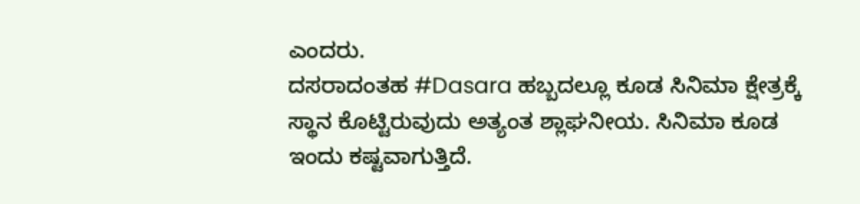ಎಂದರು.
ದಸರಾದಂತಹ #Dasara ಹಬ್ಬದಲ್ಲೂ ಕೂಡ ಸಿನಿಮಾ ಕ್ಷೇತ್ರಕ್ಕೆ ಸ್ಥಾನ ಕೊಟ್ಟಿರುವುದು ಅತ್ಯಂತ ಶ್ಲಾಘನೀಯ. ಸಿನಿಮಾ ಕೂಡ ಇಂದು ಕಷ್ಟವಾಗುತ್ತಿದೆ.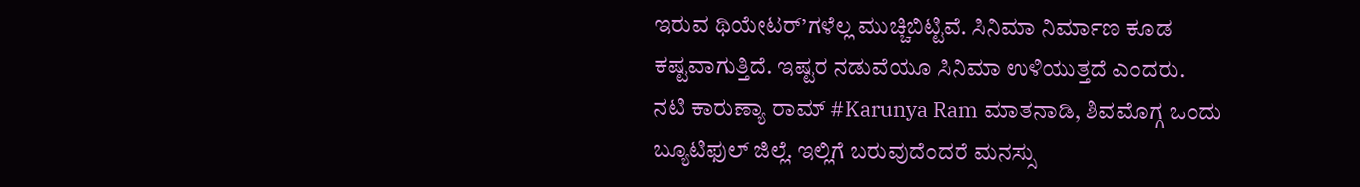ಇರುವ ಥಿಯೇಟರ್’ಗಳೆಲ್ಲ ಮುಚ್ಚಿಬಿಟ್ಟಿವೆ. ಸಿನಿಮಾ ನಿರ್ಮಾಣ ಕೂಡ ಕಷ್ಟವಾಗುತ್ತಿದೆ. ಇಷ್ಟರ ನಡುವೆಯೂ ಸಿನಿಮಾ ಉಳಿಯುತ್ತದೆ ಎಂದರು.
ನಟಿ ಕಾರುಣ್ಯಾ ರಾಮ್ #Karunya Ram ಮಾತನಾಡಿ, ಶಿವಮೊಗ್ಗ ಒಂದು ಬ್ಯೂಟಿಫುಲ್ ಜಿಲ್ಲೆ. ಇಲ್ಲಿಗೆ ಬರುವುದೆಂದರೆ ಮನಸ್ಸು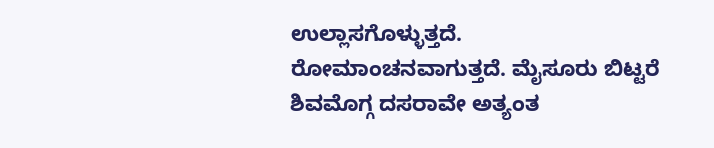ಉಲ್ಲಾಸಗೊಳ್ಳುತ್ತದೆ. ರೋಮಾಂಚನವಾಗುತ್ತದೆ. ಮೈಸೂರು ಬಿಟ್ಟರೆ ಶಿವಮೊಗ್ಗ ದಸರಾವೇ ಅತ್ಯಂತ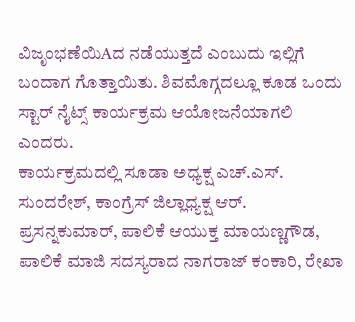ವಿಜೃಂಭಣೆಯಿAದ ನಡೆಯುತ್ತದೆ ಎಂಬುದು ಇಲ್ಲಿಗೆ ಬಂದಾಗ ಗೊತ್ತಾಯಿತು. ಶಿವಮೊಗ್ಗದಲ್ಲೂ ಕೂಡ ಒಂದು ಸ್ಟಾರ್ ನೈಟ್ಸ್ ಕಾರ್ಯಕ್ರಮ ಆಯೋಜನೆಯಾಗಲಿ ಎಂದರು.
ಕಾರ್ಯಕ್ರಮದಲ್ಲಿ ಸೂಡಾ ಅಧ್ಯಕ್ಷ ಎಚ್.ಎಸ್. ಸುಂದರೇಶ್, ಕಾಂಗ್ರೆಸ್ ಜಿಲ್ಲಾಧ್ಯಕ್ಷ ಆರ್. ಪ್ರಸನ್ನಕುಮಾರ್, ಪಾಲಿಕೆ ಆಯುಕ್ತ ಮಾಯಣ್ಣಗೌಡ, ಪಾಲಿಕೆ ಮಾಜಿ ಸದಸ್ಯರಾದ ನಾಗರಾಜ್ ಕಂಕಾರಿ, ರೇಖಾ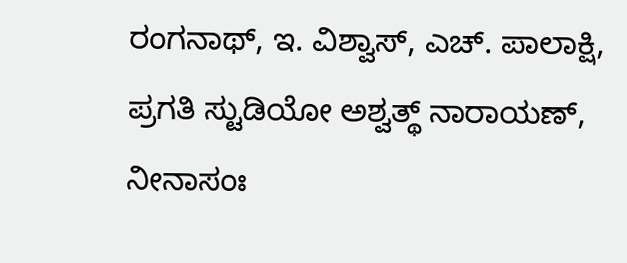ರಂಗನಾಥ್, ಇ. ವಿಶ್ವಾಸ್, ಎಚ್. ಪಾಲಾಕ್ಷಿ, ಪ್ರಗತಿ ಸ್ಟುಡಿಯೋ ಅಶ್ವತ್ಥ್ ನಾರಾಯಣ್, ನೀನಾಸಂಃ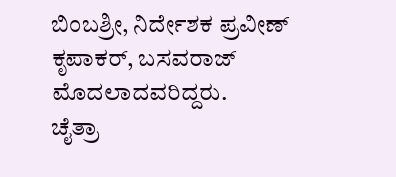ಬಿಂಬಶ್ರೀ, ನಿರ್ದೇಶಕ ಪ್ರವೀಣ್ ಕೃಪಾಕರ್, ಬಸವರಾಜ್ ಮೊದಲಾದವರಿದ್ದರು.
ಚೈತ್ರಾ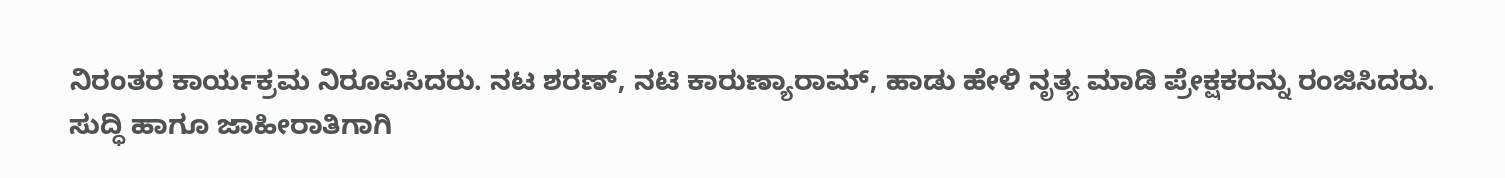ನಿರಂತರ ಕಾರ್ಯಕ್ರಮ ನಿರೂಪಿಸಿದರು. ನಟ ಶರಣ್, ನಟಿ ಕಾರುಣ್ಯಾರಾಮ್, ಹಾಡು ಹೇಳಿ ನೃತ್ಯ ಮಾಡಿ ಪ್ರೇಕ್ಷಕರನ್ನು ರಂಜಿಸಿದರು.
ಸುದ್ಧಿ ಹಾಗೂ ಜಾಹೀರಾತಿಗಾಗಿ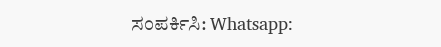ಸಂಪರ್ಕಿಸಿ: Whatsapp: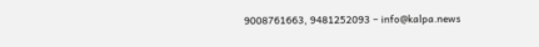9008761663, 9481252093 – info@kalpa.news